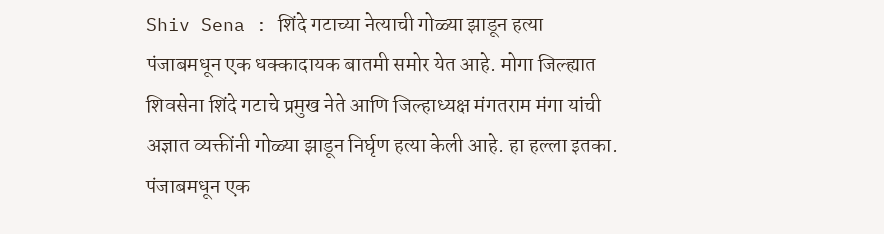Shiv Sena : शिंदे गटाच्या नेत्याची गोळ्या झाडून हत्या
पंजाबमधून एक धक्कादायक बातमी समोर येत आहे. मोगा जिल्ह्यात शिवसेना शिंदे गटाचे प्रमुख नेते आणि जिल्हाध्यक्ष मंगतराम मंगा यांची अज्ञात व्यक्तींनी गोळ्या झाडून निर्घृण हत्या केली आहे. हा हल्ला इतका.
पंजाबमधून एक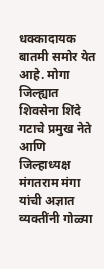धक्कादायक बातमी समोर येत आहे. मोगा जिल्ह्यात शिवसेना शिंदे गटाचे प्रमुख नेते आणि जिल्हाध्यक्ष मंगतराम मंगा यांची अज्ञात व्यक्तींनी गोळ्या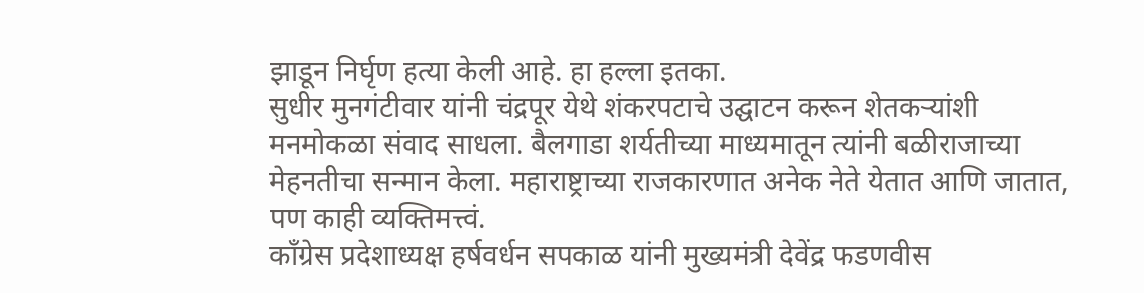झाडून निर्घृण हत्या केली आहे. हा हल्ला इतका.
सुधीर मुनगंटीवार यांनी चंद्रपूर येथे शंकरपटाचे उद्घाटन करून शेतकऱ्यांशी मनमोकळा संवाद साधला. बैलगाडा शर्यतीच्या माध्यमातून त्यांनी बळीराजाच्या मेहनतीचा सन्मान केला. महाराष्ट्राच्या राजकारणात अनेक नेते येतात आणि जातात, पण काही व्यक्तिमत्त्वं.
काँग्रेस प्रदेशाध्यक्ष हर्षवर्धन सपकाळ यांनी मुख्यमंत्री देवेंद्र फडणवीस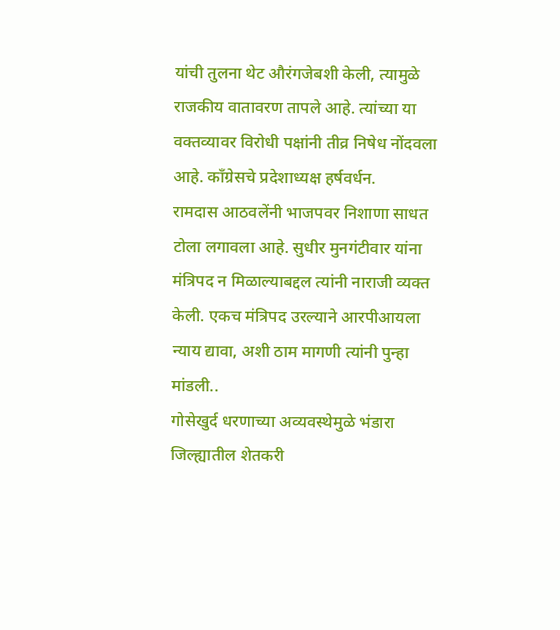यांची तुलना थेट औरंगजेबशी केली, त्यामुळे राजकीय वातावरण तापले आहे. त्यांच्या या वक्तव्यावर विरोधी पक्षांनी तीव्र निषेध नोंदवला आहे. काँग्रेसचे प्रदेशाध्यक्ष हर्षवर्धन.
रामदास आठवलेंनी भाजपवर निशाणा साधत टोला लगावला आहे. सुधीर मुनगंटीवार यांना मंत्रिपद न मिळाल्याबद्दल त्यांनी नाराजी व्यक्त केली. एकच मंत्रिपद उरल्याने आरपीआयला न्याय द्यावा, अशी ठाम मागणी त्यांनी पुन्हा मांडली..
गोसेखुर्द धरणाच्या अव्यवस्थेमुळे भंडारा जिल्ह्यातील शेतकरी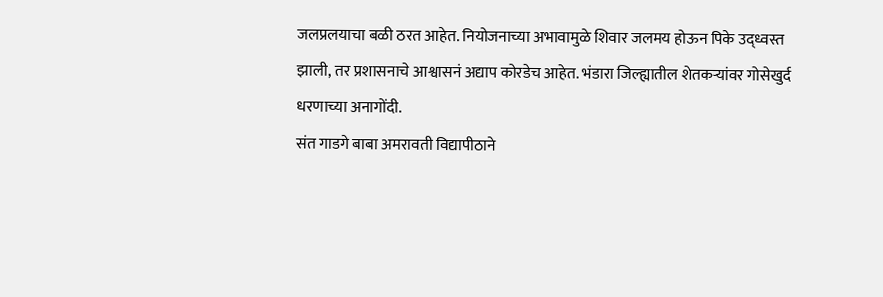जलप्रलयाचा बळी ठरत आहेत. नियोजनाच्या अभावामुळे शिवार जलमय होऊन पिके उद्ध्वस्त झाली, तर प्रशासनाचे आश्वासनं अद्याप कोरडेच आहेत. भंडारा जिल्ह्यातील शेतकऱ्यांवर गोसेखुर्द धरणाच्या अनागोंदी.
संत गाडगे बाबा अमरावती विद्यापीठाने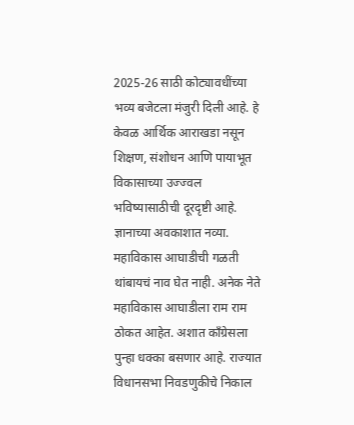2025-26 साठी कोट्यावधींच्या भव्य बजेटला मंजुरी दिली आहे. हे केवळ आर्थिक आराखडा नसून शिक्षण, संशोधन आणि पायाभूत विकासाच्या उज्ज्वल भविष्यासाठीची दूरदृष्टी आहे. ज्ञानाच्या अवकाशात नव्या.
महाविकास आघाडीची गळती थांबायचं नाव घेत नाही. अनेक नेते महाविकास आघाडीला राम राम ठोकत आहेत. अशात काँग्रेसला पुन्हा धक्का बसणार आहे. राज्यात विधानसभा निवडणुकीचे निकाल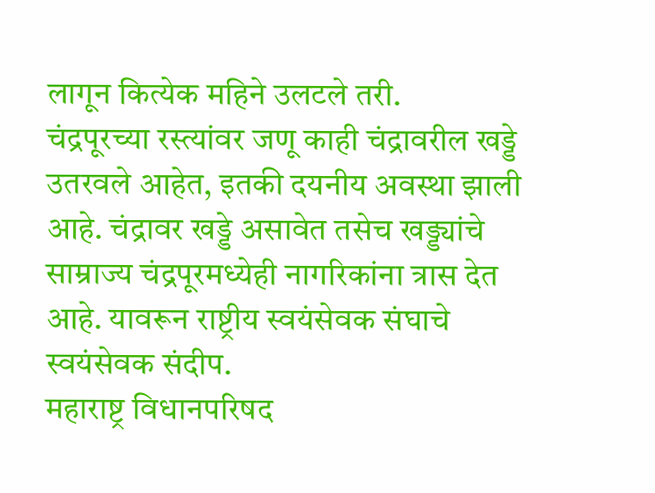लागून कित्येक महिने उलटले तरी.
चंद्रपूरच्या रस्त्यांवर जणू काही चंद्रावरील खड्डे उतरवले आहेत, इतकी दयनीय अवस्था झाली आहे. चंद्रावर खड्डे असावेत तसेच खड्ड्यांचे साम्राज्य चंद्रपूरमध्येही नागरिकांना त्रास देत आहे. यावरून राष्ट्रीय स्वयंसेवक संघाचे स्वयंसेवक संदीप.
महाराष्ट्र विधानपरिषद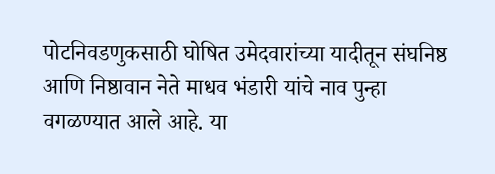पोटनिवडणुकसाठी घोषित उमेदवारांच्या यादीतून संघनिष्ठ आणि निष्ठावान नेते माधव भंडारी यांचे नाव पुन्हा वगळण्यात आले आहे. या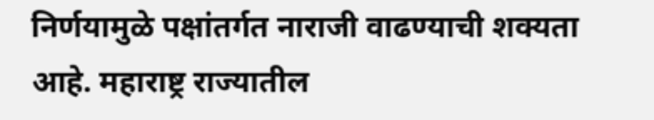निर्णयामुळे पक्षांतर्गत नाराजी वाढण्याची शक्यता आहे. महाराष्ट्र राज्यातील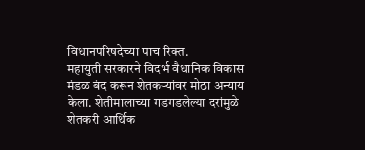विधानपरिषदेच्या पाच रिक्त.
महायुती सरकारने विदर्भ वैधानिक विकास मंडळ बंद करून शेतकऱ्यांवर मोठा अन्याय केला. शेतीमालाच्या गडगडलेल्या दरांमुळे शेतकरी आर्थिक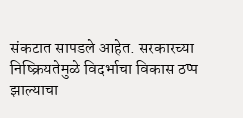संकटात सापडले आहेत. सरकारच्या निष्क्रियतेमुळे विदर्भाचा विकास ठप्प झाल्याचा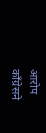आरोप काँग्रेसने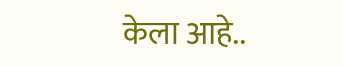केला आहे..